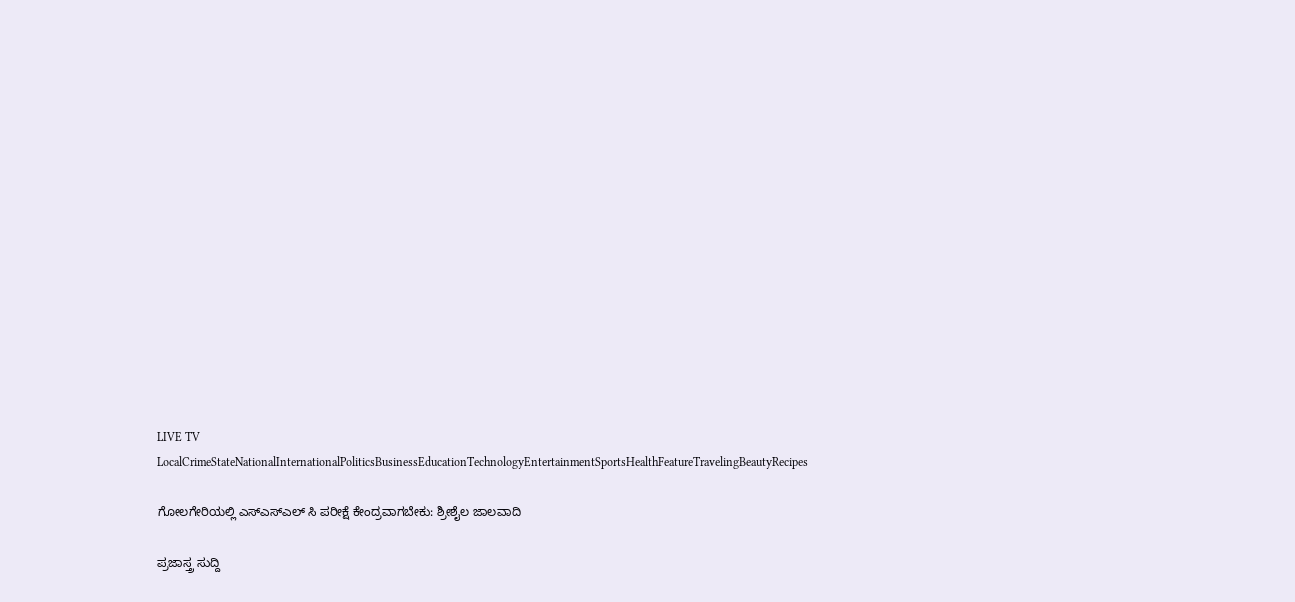LIVE TV LocalCrimeStateNationalInternationalPoliticsBusinessEducationTechnologyEntertainmentSportsHealthFeatureTravelingBeautyRecipes

ಗೋಲಗೇರಿಯಲ್ಲಿ ಎಸ್ಎಸ್ಎಲ್ ಸಿ ಪರೀಕ್ಷೆ ಕೇಂದ್ರವಾಗಬೇಕು: ಶ್ರೀಶೈಲ ಜಾಲವಾದಿ

ಪ್ರಜಾಸ್ತ್ರ ಸುದ್ದಿ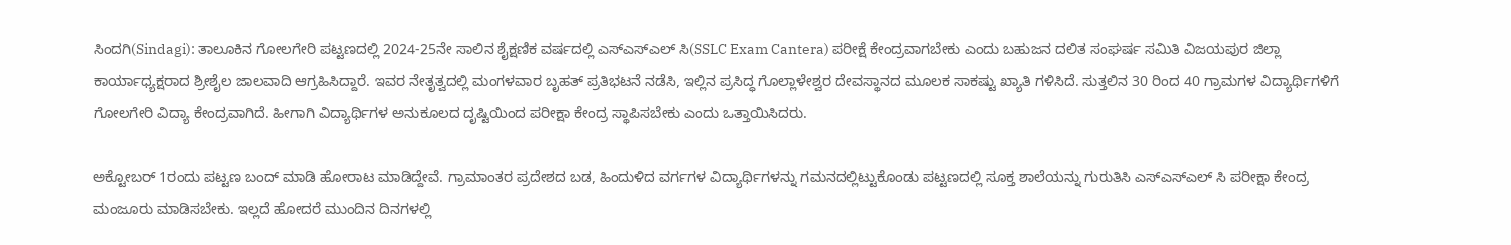ಸಿಂದಗಿ(Sindagi): ತಾಲೂಕಿನ ಗೋಲಗೇರಿ ಪಟ್ಟಣದಲ್ಲಿ 2024-25ನೇ ಸಾಲಿನ ಶೈಕ್ಷಣಿಕ ವರ್ಷದಲ್ಲಿ ಎಸ್ಎಸ್ಎಲ್ ಸಿ(SSLC Exam Cantera) ಪರೀಕ್ಷೆ ಕೇಂದ್ರವಾಗಬೇಕು ಎಂದು ಬಹುಜನ ದಲಿತ ಸಂಘರ್ಷ ಸಮಿತಿ ವಿಜಯಪುರ ಜಿಲ್ಲಾ ಕಾರ್ಯಾಧ್ಯಕ್ಷರಾದ ಶ್ರೀಶೈಲ ಜಾಲವಾದಿ ಆಗ್ರಹಿಸಿದ್ದಾರೆ. ಇವರ ನೇತೃತ್ವದಲ್ಲಿ ಮಂಗಳವಾರ ಬೃಹತ್ ಪ್ರತಿಭಟನೆ ನಡೆಸಿ, ಇಲ್ಲಿನ ಪ್ರಸಿದ್ಧ ಗೊಲ್ಲಾಳೇಶ್ವರ ದೇವಸ್ಥಾನದ ಮೂಲಕ ಸಾಕಷ್ಟು ಖ್ಯಾತಿ ಗಳಿಸಿದೆ. ಸುತ್ತಲಿನ 30 ರಿಂದ 40 ಗ್ರಾಮಗಳ ವಿದ್ಯಾರ್ಥಿಗಳಿಗೆ ಗೋಲಗೇರಿ ವಿದ್ಯಾ ಕೇಂದ್ರವಾಗಿದೆ. ಹೀಗಾಗಿ ವಿದ್ಯಾರ್ಥಿಗಳ ಅನುಕೂಲದ ದೃಷ್ಟಿಯಿಂದ ಪರೀಕ್ಷಾ ಕೇಂದ್ರ ಸ್ಥಾಪಿಸಬೇಕು ಎಂದು ಒತ್ತಾಯಿಸಿದರು.

ಅಕ್ಟೋಬರ್ 1ರಂದು ಪಟ್ಟಣ ಬಂದ್ ಮಾಡಿ ಹೋರಾಟ ಮಾಡಿದ್ದೇವೆ. ಗ್ರಾಮಾಂತರ ಪ್ರದೇಶದ ಬಡ, ಹಿಂದುಳಿದ ವರ್ಗಗಳ ವಿದ್ಯಾರ್ಥಿಗಳನ್ನು ಗಮನದಲ್ಲಿಟ್ಟುಕೊಂಡು ಪಟ್ಟಣದಲ್ಲಿ ಸೂಕ್ತ ಶಾಲೆಯನ್ನು ಗುರುತಿಸಿ ಎಸ್ಎಸ್ಎಲ್ ಸಿ ಪರೀಕ್ಷಾ ಕೇಂದ್ರ ಮಂಜೂರು ಮಾಡಿಸಬೇಕು. ಇಲ್ಲದೆ ಹೋದರೆ ಮುಂದಿನ ದಿನಗಳಲ್ಲಿ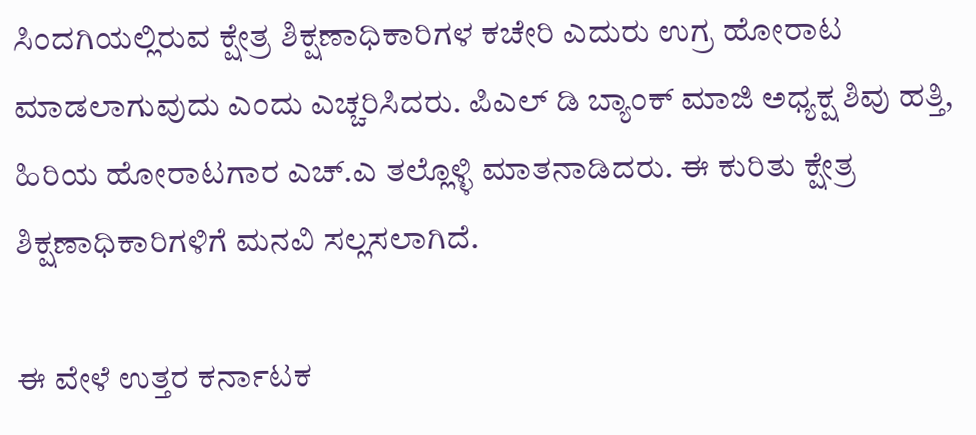ಸಿಂದಗಿಯಲ್ಲಿರುವ ಕ್ಷೇತ್ರ ಶಿಕ್ಷಣಾಧಿಕಾರಿಗಳ ಕಚೇರಿ ಎದುರು ಉಗ್ರ ಹೋರಾಟ ಮಾಡಲಾಗುವುದು ಎಂದು ಎಚ್ಚರಿಸಿದರು. ಪಿಎಲ್ ಡಿ ಬ್ಯಾಂಕ್ ಮಾಜಿ ಅಧ್ಯಕ್ಷ ಶಿವು ಹತ್ತಿ, ಹಿರಿಯ ಹೋರಾಟಗಾರ ಎಚ್.ಎ ತಲ್ಲೊಳ್ಳಿ ಮಾತನಾಡಿದರು. ಈ ಕುರಿತು ಕ್ಷೇತ್ರ ಶಿಕ್ಷಣಾಧಿಕಾರಿಗಳಿಗೆ ಮನವಿ ಸಲ್ಲಸಲಾಗಿದೆ.

ಈ ವೇಳೆ ಉತ್ತರ ಕರ್ನಾಟಕ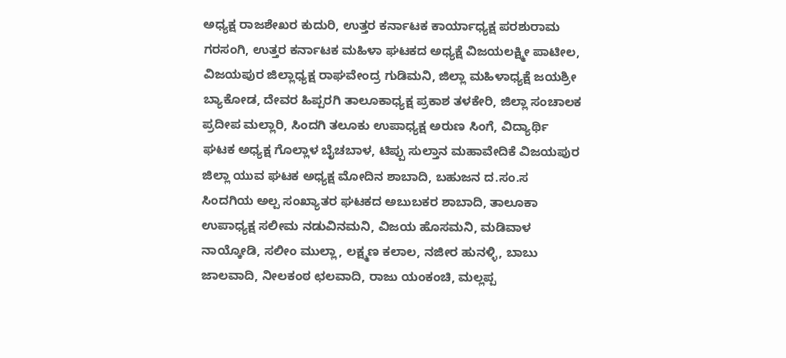ಅಧ್ಯಕ್ಷ ರಾಜಶೇಖರ ಕುದುರಿ, ಉತ್ತರ ಕರ್ನಾಟಕ ಕಾರ್ಯಾಧ್ಯಕ್ಷ ಪರಶುರಾಮ ಗರಸಂಗಿ, ಉತ್ತರ ಕರ್ನಾಟಕ ಮಹಿಳಾ ಘಟಕದ ಅಧ್ಯಕ್ಷೆ ವಿಜಯಲಕ್ಷ್ಮೀ ಪಾಟೀಲ, ವಿಜಯಪುರ ಜಿಲ್ಲಾಧ್ಯಕ್ಷ ರಾಘವೇಂದ್ರ ಗುಡಿಮನಿ, ಜಿಲ್ಲಾ ಮಹಿಳಾಧ್ಯಕ್ಷೆ ಜಯಶ್ರೀ ಬ್ಯಾಕೋಡ, ದೇವರ ಹಿಪ್ಪರಗಿ ತಾಲೂಕಾಧ್ಯಕ್ಷ ಪ್ರಕಾಶ ತಳಕೇರಿ, ಜಿಲ್ಲಾ ಸಂಚಾಲಕ ಪ್ರದೀಪ ಮಲ್ಲಾರಿ, ಸಿಂದಗಿ ತಲೂಕು ಉಪಾಧ್ಯಕ್ಷ ಅರುಣ ಸಿಂಗೆ, ವಿದ್ಯಾರ್ಥಿ ಘಟಕ ಅಧ್ಯಕ್ಷ ಗೊಲ್ಲಾಳ ಬೈಚಬಾಳ, ಟಿಪ್ಪು ಸುಲ್ತಾನ ಮಹಾವೇದಿಕೆ ವಿಜಯಪುರ ಜಿಲ್ಲಾ ಯುವ ಘಟಕ ಅಧ್ಯಕ್ಷ ಮೋದಿನ ಶಾಬಾದಿ, ಬಹುಜನ ದ.ಸಂ.ಸ ಸಿಂದಗಿಯ ಅಲ್ಪ ಸಂಖ್ಯಾತರ ಘಟಕದ ಅಬುಬಕರ ಶಾಬಾದಿ, ತಾಲೂಕಾ ಉಪಾಧ್ಯಕ್ಷ ಸಲೀಮ ನಡುವಿನಮನಿ, ವಿಜಯ ಹೊಸಮನಿ, ಮಡಿವಾಳ ನಾಯ್ಕೋಡಿ, ಸಲೀಂ ಮುಲ್ಲಾ, ಲಕ್ಷ್ಮಣ ಕಲಾಲ, ನಜೀರ ಹುನಳ್ಳಿ, ಬಾಬು ಜಾಲವಾದಿ, ನೀಲಕಂಠ ಛಲವಾದಿ, ರಾಜು ಯಂಕಂಚಿ, ಮಲ್ಲಪ್ಪ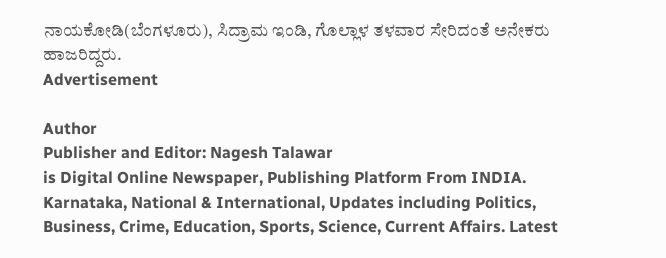ನಾಯಕೋಡಿ(ಬೆಂಗಳೂರು), ಸಿದ್ರಾಮ ಇಂಡಿ, ಗೊಲ್ಲಾಳ ತಳವಾರ ಸೇರಿದಂತೆ ಅನೇಕರು ಹಾಜರಿದ್ದರು.
Advertisement

Author
Publisher and Editor: Nagesh Talawar
is Digital Online Newspaper, Publishing Platform From INDIA. Karnataka, National & International, Updates including Politics, Business, Crime, Education, Sports, Science, Current Affairs. Latest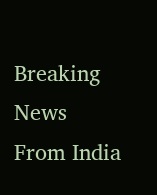Breaking News From India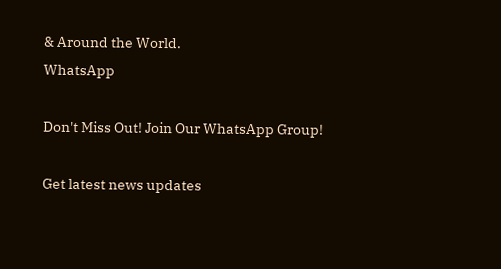& Around the World.
WhatsApp

Don't Miss Out! Join Our WhatsApp Group!

Get latest news updates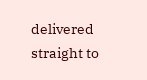delivered straight to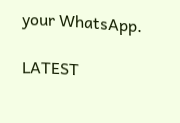your WhatsApp.

LATEST